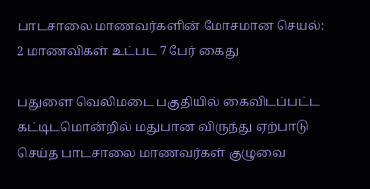பாடசாலை மாணவர்களின் மோசமான செயல்: 2 மாணவிகள் உட்பட 7 பேர் கைது

பதுளை வெலிமடை பகுதியில் கைவிடப்பட்ட கட்டிடமொன்றில் மதுபான விருந்து ஏற்பாடு செய்த பாடசாலை மாணவர்கள் குழுவை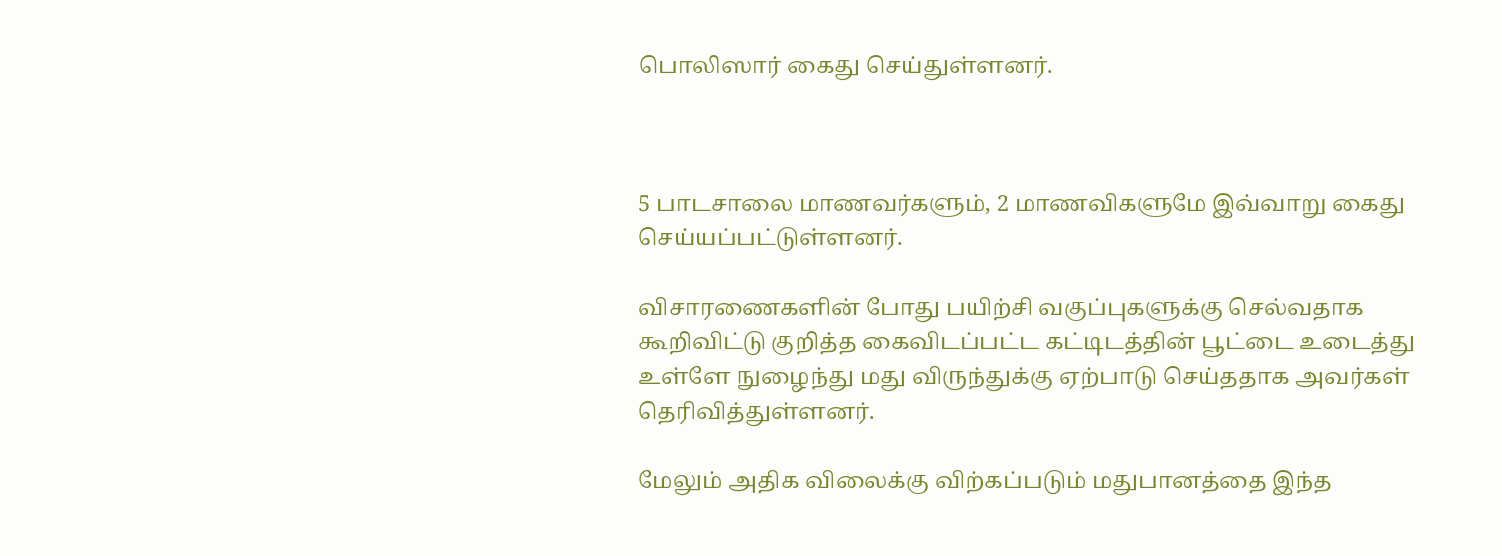பொலிஸார் கைது செய்துள்ளனர்.



5 பாடசாலை மாணவர்களும், 2 மாணவிகளுமே இவ்வாறு கைது செய்யப்பட்டுள்ளனர்.

விசாரணைகளின் போது பயிற்சி வகுப்புகளுக்கு செல்வதாக கூறிவிட்டு குறித்த கைவிடப்பட்ட கட்டிடத்தின் பூட்டை உடைத்து உள்ளே நுழைந்து மது விருந்துக்கு ஏற்பாடு செய்ததாக அவர்கள் தெரிவித்துள்ளனர்.

மேலும் அதிக விலைக்கு விற்கப்படும் மதுபானத்தை இந்த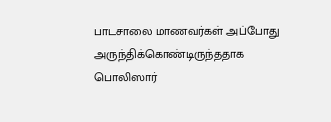பாடசாலை மாணவர்கள் அப்போது அருந்திக்கொண்டிருந்ததாக பொலிஸார்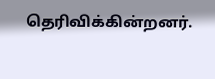தெரிவிக்கின்றனர்.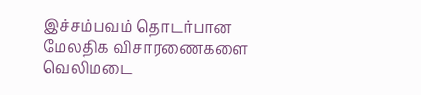இச்சம்பவம் தொடர்பான மேலதிக விசாரணைகளை வெலிமடை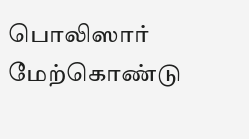பொலிஸார் மேற்கொண்டு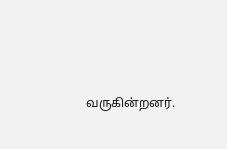வருகின்றனர்.